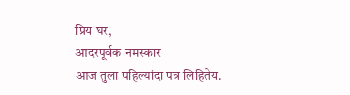प्रिय घर,
आदरपूर्वक नमस्कार
आज तुला पहिल्यांदा पत्र लिहितेय.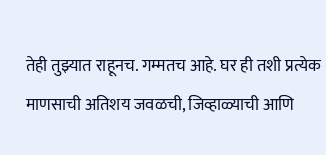तेही तुझ्यात राहूनच. गम्मतच आहे. घर ही तशी प्रत्येक माणसाची अतिशय जवळची, जिव्हाळ्याची आणि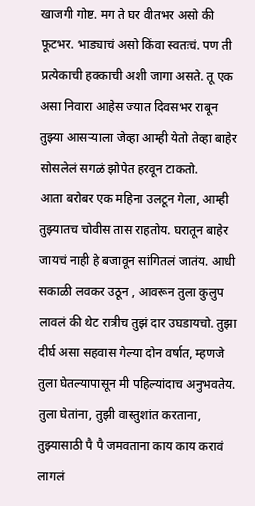खाजगी गोष्ट. मग ते घर वीतभर असो की फूटभर. भाड्याचं असो किंवा स्वतःचं. पण ती प्रत्येकाची हक्काची अशी जागा असते. तू एक असा निवारा आहेस ज्यात दिवसभर राबून तुझ्या आसऱ्याला जेव्हा आम्ही येतो तेव्हा बाहेर सोसलेलं सगळं झोपेत हरवून टाकतो.
आता बरोबर एक महिना उलटून गेला, आम्ही तुझ्यातच चोवीस तास राहतोय. घरातून बाहेर जायचं नाही हे बजावून सांगितलं जातंय. आधी सकाळी लवकर उठून , आवरून तुला कुलुप लावलं की थेट रात्रीच तुझं दार उघडायचो. तुझा दीर्घ असा सहवास गेल्या दोन वर्षात, म्हणजे तुला घेतल्यापासून मी पहिल्यांदाच अनुभवतेय.
तुला घेतांना, तुझी वास्तुशांत करताना, तुझ्यासाठी पै पै जमवताना काय काय करावं लागलं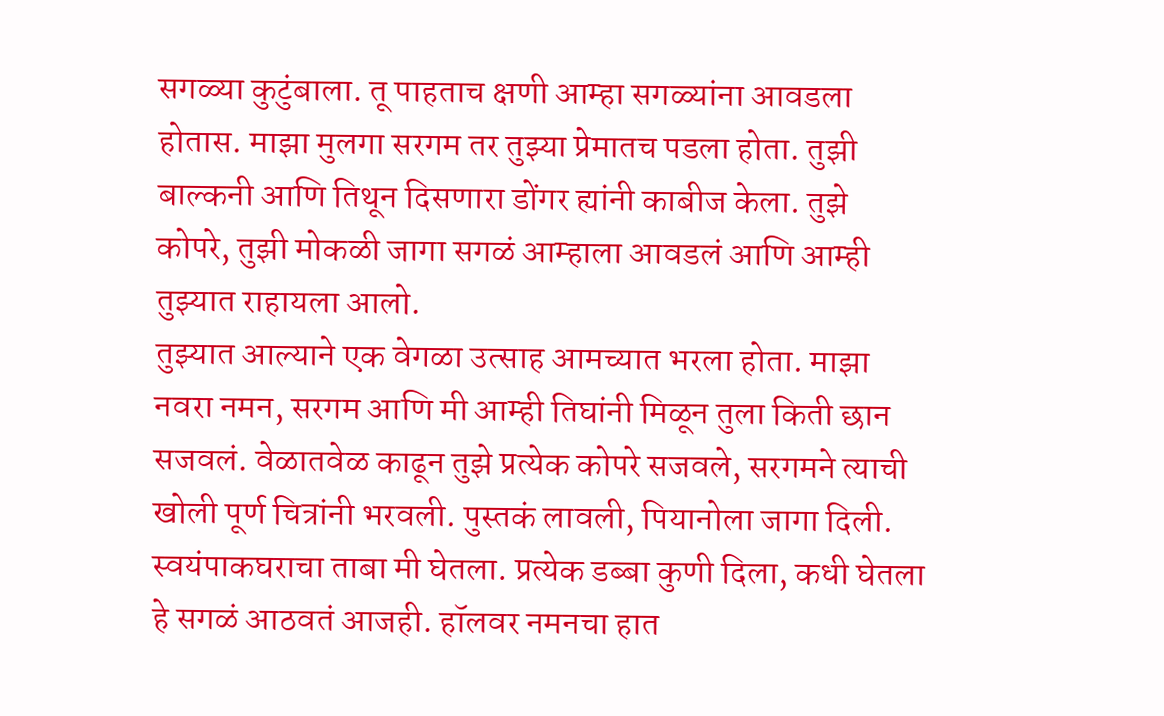सगळ्या कुटुंबाला. तू पाहताच क्षणी आम्हा सगळ्यांना आवडला होतास. माझा मुलगा सरगम तर तुझ्या प्रेमातच पडला होता. तुझी बाल्कनी आणि तिथून दिसणारा डोंगर ह्यांनी काबीज केला. तुझे कोपरे, तुझी मोकळी जागा सगळं आम्हाला आवडलं आणि आम्ही तुझ्यात राहायला आलो.
तुझ्यात आल्याने एक वेगळा उत्साह आमच्यात भरला होता. माझा नवरा नमन, सरगम आणि मी आम्ही तिघांनी मिळून तुला किती छान सजवलं. वेळातवेळ काढून तुझे प्रत्येक कोपरे सजवले, सरगमने त्याची खोली पूर्ण चित्रांनी भरवली. पुस्तकं लावली, पियानोला जागा दिली. स्वयंपाकघराचा ताबा मी घेतला. प्रत्येक डब्बा कुणी दिला, कधी घेतला हे सगळं आठवतं आजही. हॉलवर नमनचा हात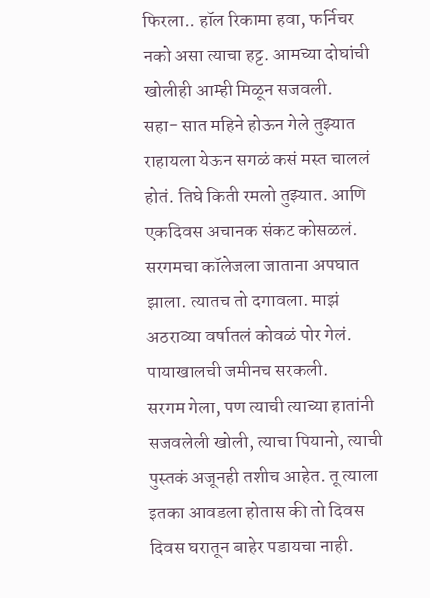फिरला.. हॉल रिकामा हवा, फर्निचर नको असा त्याचा हट्ट. आमच्या दोघांची खोलीही आम्ही मिळून सजवली.
सहा- सात महिने होऊन गेले तुझ्यात राहायला येऊन सगळं कसं मस्त चाललं होतं. तिघे किती रमलो तुझ्यात. आणि एकदिवस अचानक संकट कोसळलं. सरगमचा कॉलेजला जाताना अपघात झाला. त्यातच तो दगावला. माझं अठराव्या वर्षातलं कोवळं पोर गेलं. पायाखालची जमीनच सरकली.
सरगम गेला, पण त्याची त्याच्या हातांनी सजवलेली खोली, त्याचा पियानो, त्याची पुस्तकं अजूनही तशीच आहेत. तू त्याला इतका आवडला होतास की तो दिवस दिवस घरातून बाहेर पडायचा नाही.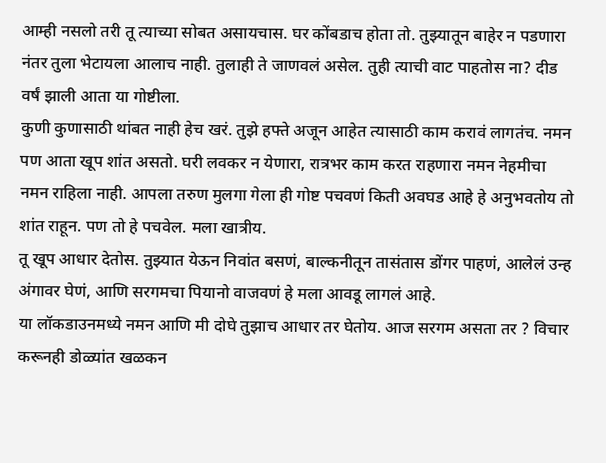आम्ही नसलो तरी तू त्याच्या सोबत असायचास. घर कोंबडाच होता तो. तुझ्यातून बाहेर न पडणारा नंतर तुला भेटायला आलाच नाही. तुलाही ते जाणवलं असेल. तुही त्याची वाट पाहतोस ना? दीड वर्षं झाली आता या गोष्टीला.
कुणी कुणासाठी थांबत नाही हेच खरं. तुझे हफ्ते अजून आहेत त्यासाठी काम करावं लागतंच. नमन पण आता खूप शांत असतो. घरी लवकर न येणारा, रात्रभर काम करत राहणारा नमन नेहमीचा नमन राहिला नाही. आपला तरुण मुलगा गेला ही गोष्ट पचवणं किती अवघड आहे हे अनुभवतोय तो शांत राहून. पण तो हे पचवेल. मला खात्रीय.
तू खूप आधार देतोस. तुझ्यात येऊन निवांत बसणं, बाल्कनीतून तासंतास डोंगर पाहणं, आलेलं उन्ह अंगावर घेणं, आणि सरगमचा पियानो वाजवणं हे मला आवडू लागलं आहे.
या लॉकडाउनमध्ये नमन आणि मी दोघे तुझाच आधार तर घेतोय. आज सरगम असता तर ? विचार करूनही डोळ्यांत खळकन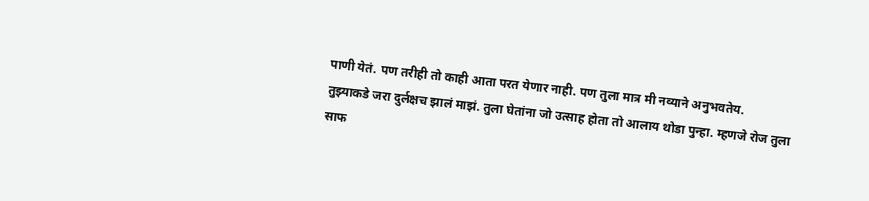पाणी येतं. पण तरीही तो काही आता परत येणार नाही. पण तुला मात्र मी नव्याने अनुभवतेय.
तुझ्याकडे जरा दुर्लक्षच झालं माझं. तुला घेतांना जो उत्साह होता तो आलाय थोडा पुन्हा. म्हणजे रोज तुला साफ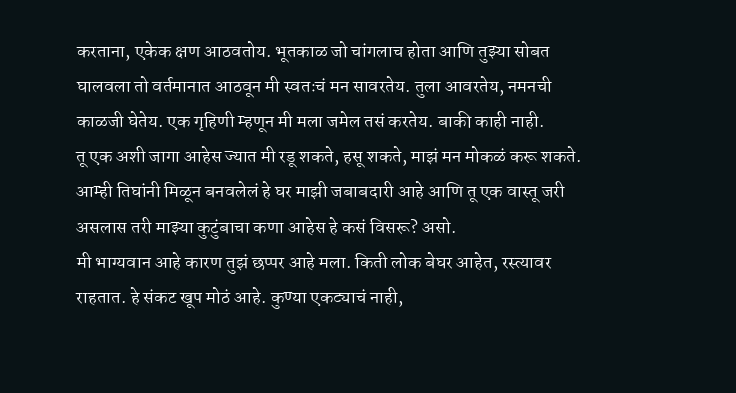करताना, एकेक क्षण आठवतोय. भूतकाळ जो चांगलाच होता आणि तुझ्या सोबत घालवला तो वर्तमानात आठवून मी स्वतःचं मन सावरतेय. तुला आवरतेय, नमनची काळजी घेतेय. एक गृहिणी म्हणून मी मला जमेल तसं करतेय. बाकी काही नाही.
तू एक अशी जागा आहेस ज्यात मी रडू शकते, हसू शकते, माझं मन मोकळं करू शकते. आम्ही तिघांनी मिळून बनवलेलं हे घर माझी जबाबदारी आहे आणि तू एक वास्तू जरी असलास तरी माझ्या कुटुंबाचा कणा आहेस हे कसं विसरू? असो.
मी भाग्यवान आहे कारण तुझं छप्पर आहे मला. किती लोक बेघर आहेत, रस्त्यावर राहतात. हे संकट खूप मोठं आहे. कुण्या एकट्याचं नाही,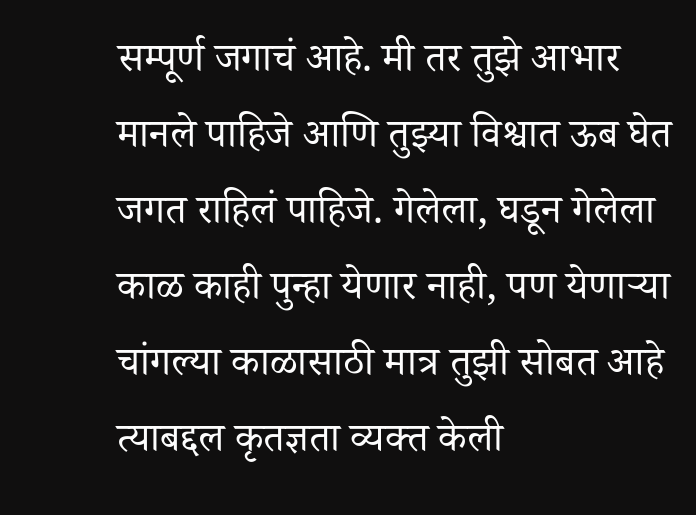सम्पूर्ण जगाचं आहे. मी तर तुझे आभार मानले पाहिजे आणि तुझ्या विश्वात ऊब घेत जगत राहिलं पाहिजे. गेलेला, घडून गेलेला काळ काही पुन्हा येणार नाही, पण येणाऱ्या चांगल्या काळासाठी मात्र तुझी सोबत आहे त्याबद्दल कृतज्ञता व्यक्त केली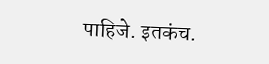पाहिजे. इतकंच.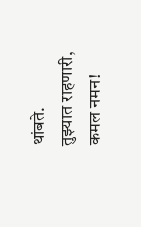थांबते.
तुझ्यात राहणारी,
कमल नमन!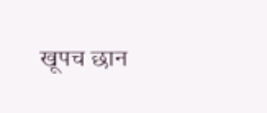खूपच छान